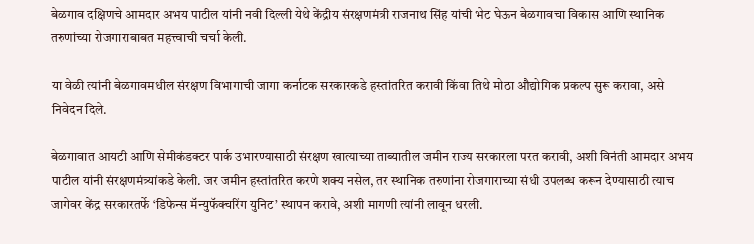बेळगाव दक्षिणचे आमदार अभय पाटील यांनी नवी दिल्ली येथे केंद्रीय संरक्षणमंत्री राजनाथ सिंह यांची भेट घेऊन बेळगावचा विकास आणि स्थानिक तरुणांच्या रोजगाराबाबत महत्त्वाची चर्चा केली.

या वेळी त्यांनी बेळगावमधील संरक्षण विभागाची जागा कर्नाटक सरकारकडे हस्तांतरित करावी किंवा तिथे मोठा औद्योगिक प्रकल्प सुरू करावा, असे निवेदन दिले.

बेळगावात आयटी आणि सेमीकंडक्टर पार्क उभारण्यासाठी संरक्षण खात्याच्या ताब्यातील जमीन राज्य सरकारला परत करावी, अशी विनंती आमदार अभय पाटील यांनी संरक्षणमंत्र्यांकडे केली. जर जमीन हस्तांतरित करणे शक्य नसेल, तर स्थानिक तरुणांना रोजगाराच्या संधी उपलब्ध करून देण्यासाठी त्याच जागेवर केंद्र सरकारतर्फे ‘डिफेन्स मॅन्युफॅक्चरिंग युनिट’ स्थापन करावे, अशी मागणी त्यांनी लावून धरली.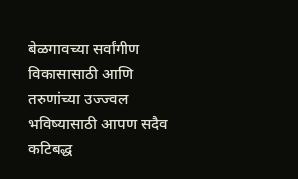बेळगावच्या सर्वांगीण विकासासाठी आणि तरुणांच्या उज्ज्वल भविष्यासाठी आपण सदैव कटिबद्ध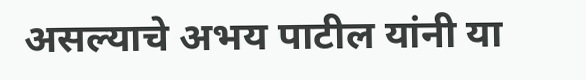असल्याचे अभय पाटील यांनी या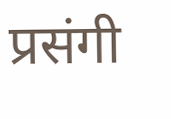प्रसंगी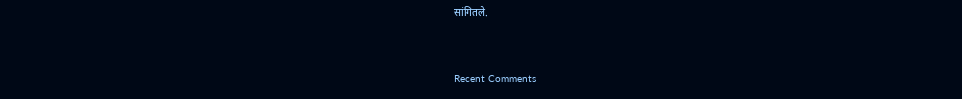सांगितले.


Recent Comments